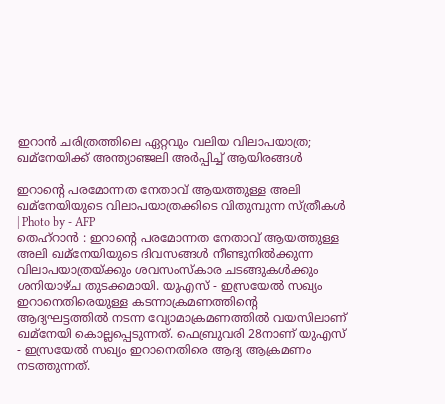ഇറാൻ ചരിത്രത്തിലെ ഏറ്റവും വലിയ വിലാപയാത്ര; ഖമ്നേയിക്ക് അന്ത്യാഞ്ജലി അർപ്പിച്ച് ആയിരങ്ങൾ

ഇറാന്റെ പരമോന്നത നേതാവ് ആയത്തുള്ള അലി ഖമ്നേയിയുടെ വിലാപയാത്രക്കിടെ വിതുമ്പുന്ന സ്ത്രീകൾ | Photo by - AFP
തെഹ്റാൻ : ഇറാന്റെ പരമോന്നത നേതാവ് ആയത്തുള്ള അലി ഖമ്നേയിയുടെ ദിവസങ്ങൾ നീണ്ടുനിൽക്കുന്ന വിലാപയാത്രയ്ക്കും ശവസംസ്കാര ചടങ്ങുകൾക്കും ശനിയാഴ്ച തുടക്കമായി. യുഎസ് - ഇസ്രയേൽ സഖ്യം ഇറാനെതിരെയുള്ള കടന്നാക്രമണത്തിന്റെ ആദ്യഘട്ടത്തിൽ നടന്ന വ്യോമാക്രമണത്തിൽ വയസിലാണ് ഖമ്നേയി കൊല്ലപ്പെടുന്നത്. ഫെബ്രുവരി 28നാണ് യുഎസ് - ഇസ്രയേൽ സഖ്യം ഇറാനെതിരെ ആദ്യ ആക്രമണം നടത്തുന്നത്.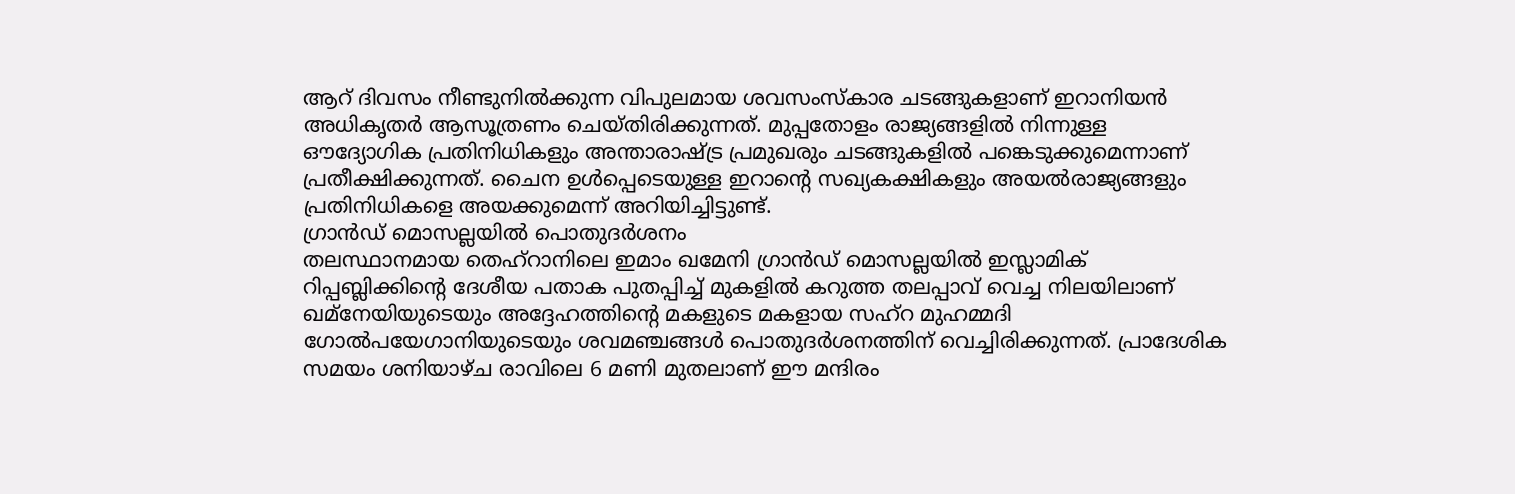ആറ് ദിവസം നീണ്ടുനിൽക്കുന്ന വിപുലമായ ശവസംസ്കാര ചടങ്ങുകളാണ് ഇറാനിയൻ അധികൃതർ ആസൂത്രണം ചെയ്തിരിക്കുന്നത്. മുപ്പതോളം രാജ്യങ്ങളിൽ നിന്നുള്ള ഔദ്യോഗിക പ്രതിനിധികളും അന്താരാഷ്ട്ര പ്രമുഖരും ചടങ്ങുകളിൽ പങ്കെടുക്കുമെന്നാണ് പ്രതീക്ഷിക്കുന്നത്. ചൈന ഉൾപ്പെടെയുള്ള ഇറാന്റെ സഖ്യകക്ഷികളും അയൽരാജ്യങ്ങളും പ്രതിനിധികളെ അയക്കുമെന്ന് അറിയിച്ചിട്ടുണ്ട്.
ഗ്രാൻഡ് മൊസല്ലയിൽ പൊതുദർശനം
തലസ്ഥാനമായ തെഹ്റാനിലെ ഇമാം ഖമേനി ഗ്രാൻഡ് മൊസല്ലയിൽ ഇസ്ലാമിക് റിപ്പബ്ലിക്കിന്റെ ദേശീയ പതാക പുതപ്പിച്ച് മുകളിൽ കറുത്ത തലപ്പാവ് വെച്ച നിലയിലാണ് ഖമ്നേയിയുടെയും അദ്ദേഹത്തിന്റെ മകളുടെ മകളായ സഹ്റ മുഹമ്മദി ഗോൽപയേഗാനിയുടെയും ശവമഞ്ചങ്ങൾ പൊതുദർശനത്തിന് വെച്ചിരിക്കുന്നത്. പ്രാദേശിക സമയം ശനിയാഴ്ച രാവിലെ 6 മണി മുതലാണ് ഈ മന്ദിരം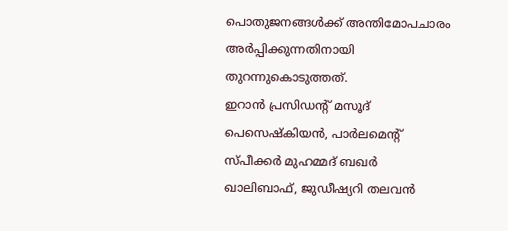പൊതുജനങ്ങൾക്ക് അന്തിമോപചാരം അർപ്പിക്കുന്നതിനായി തുറന്നുകൊടുത്തത്.
ഇറാൻ പ്രസിഡന്റ് മസൂദ് പെസെഷ്കിയൻ, പാർലമെന്റ് സ്പീക്കർ മുഹമ്മദ് ബഖർ ഖാലിബാഫ്, ജുഡീഷ്യറി തലവൻ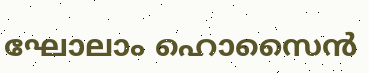ഘോലാം ഹൊസൈൻ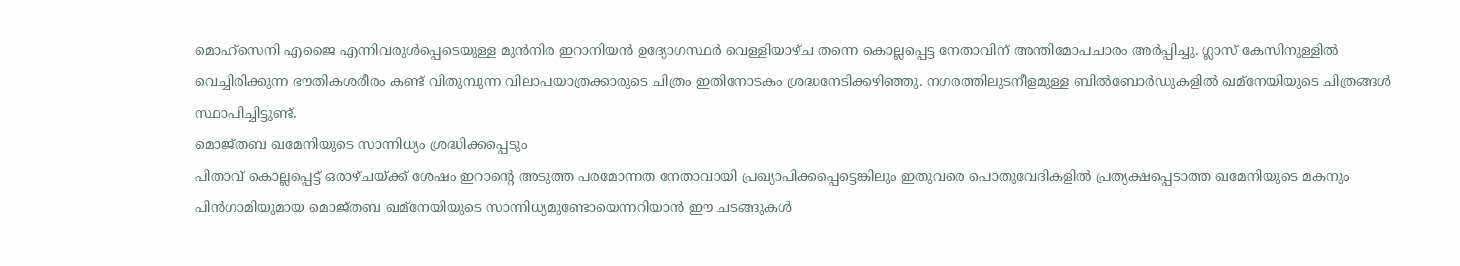മൊഹ്സെനി എജൈ എന്നിവരുൾപ്പെടെയുള്ള മുൻനിര ഇറാനിയൻ ഉദ്യോഗസ്ഥർ വെള്ളിയാഴ്ച തന്നെ കൊല്ലപ്പെട്ട നേതാവിന് അന്തിമോപചാരം അർപ്പിച്ചു. ഗ്ലാസ് കേസിനുള്ളിൽ വെച്ചിരിക്കുന്ന ഭൗതികശരീരം കണ്ട് വിതുമ്പുന്ന വിലാപയാത്രക്കാരുടെ ചിത്രം ഇതിനോടകം ശ്രദ്ധനേടിക്കഴിഞ്ഞു. നഗരത്തിലുടനീളമുള്ള ബിൽബോർഡുകളിൽ ഖമ്നേയിയുടെ ചിത്രങ്ങൾ സ്ഥാപിച്ചിട്ടുണ്ട്.
മൊജ്തബ ഖമേനിയുടെ സാന്നിധ്യം ശ്രദ്ധിക്കപ്പെടും
പിതാവ് കൊല്ലപ്പെട്ട് ഒരാഴ്ചയ്ക്ക് ശേഷം ഇറാന്റെ അടുത്ത പരമോന്നത നേതാവായി പ്രഖ്യാപിക്കപ്പെട്ടെങ്കിലും ഇതുവരെ പൊതുവേദികളിൽ പ്രത്യക്ഷപ്പെടാത്ത ഖമേനിയുടെ മകനും പിൻഗാമിയുമായ മൊജ്തബ ഖമ്നേയിയുടെ സാന്നിധ്യമുണ്ടോയെന്നറിയാൻ ഈ ചടങ്ങുകൾ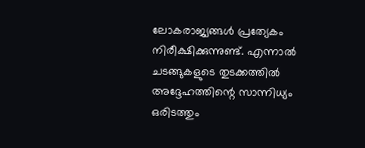ലോകരാജ്യങ്ങൾ പ്രത്യേകം നിരീക്ഷിക്കുന്നുണ്ട്. എന്നാൽ ചടങ്ങുകളുടെ തുടക്കത്തിൽ അദ്ദേഹത്തിന്റെ സാന്നിധ്യം ഒരിടത്തും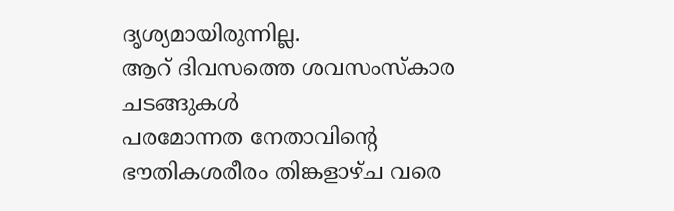ദൃശ്യമായിരുന്നില്ല.
ആറ് ദിവസത്തെ ശവസംസ്കാര ചടങ്ങുകൾ
പരമോന്നത നേതാവിന്റെ ഭൗതികശരീരം തിങ്കളാഴ്ച വരെ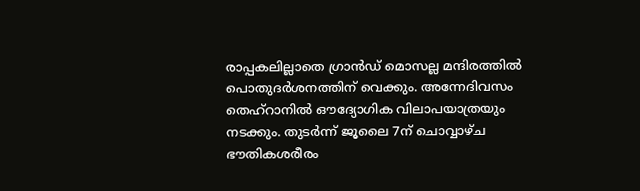രാപ്പകലില്ലാതെ ഗ്രാൻഡ് മൊസല്ല മന്ദിരത്തിൽ പൊതുദർശനത്തിന് വെക്കും. അന്നേദിവസം തെഹ്റാനിൽ ഔദ്യോഗിക വിലാപയാത്രയും നടക്കും. തുടർന്ന് ജൂലൈ 7ന് ചൊവ്വാഴ്ച ഭൗതികശരീരം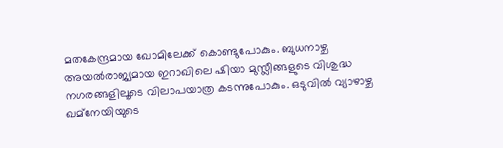മതകേന്ദ്രമായ ഖോമിലേക്ക് കൊണ്ടുപോകും. ബുധനാഴ്ച അയൽരാജ്യമായ ഇറാഖിലെ ഷിയാ മുസ്ലീങ്ങളുടെ വിശുദ്ധ നഗരങ്ങളിലൂടെ വിലാപയാത്ര കടന്നുപോകും. ഒടുവിൽ വ്യാഴാഴ്ച ഖമ്നേയിയുടെ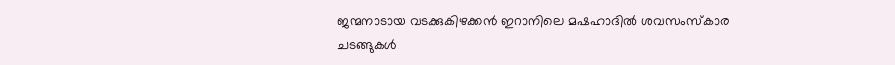ജന്മനാടായ വടക്കുകിഴക്കൻ ഇറാനിലെ മഷഹാദിൽ ശവസംസ്കാര ചടങ്ങുകൾ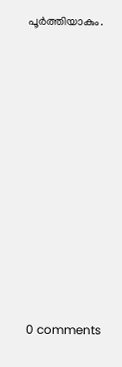പൂർത്തിയാകും.











0 comments